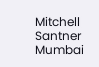Mitchell Santner Mumbai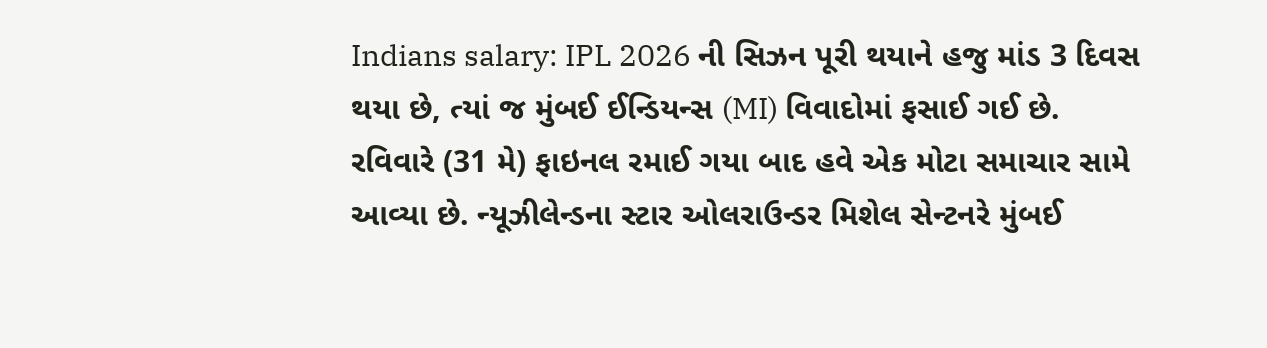Indians salary: IPL 2026 ની સિઝન પૂરી થયાને હજુ માંડ 3 દિવસ થયા છે, ત્યાં જ મુંબઈ ઈન્ડિયન્સ (MI) વિવાદોમાં ફસાઈ ગઈ છે. રવિવારે (31 મે) ફાઇનલ રમાઈ ગયા બાદ હવે એક મોટા સમાચાર સામે આવ્યા છે. ન્યૂઝીલેન્ડના સ્ટાર ઓલરાઉન્ડર મિશેલ સેન્ટનરે મુંબઈ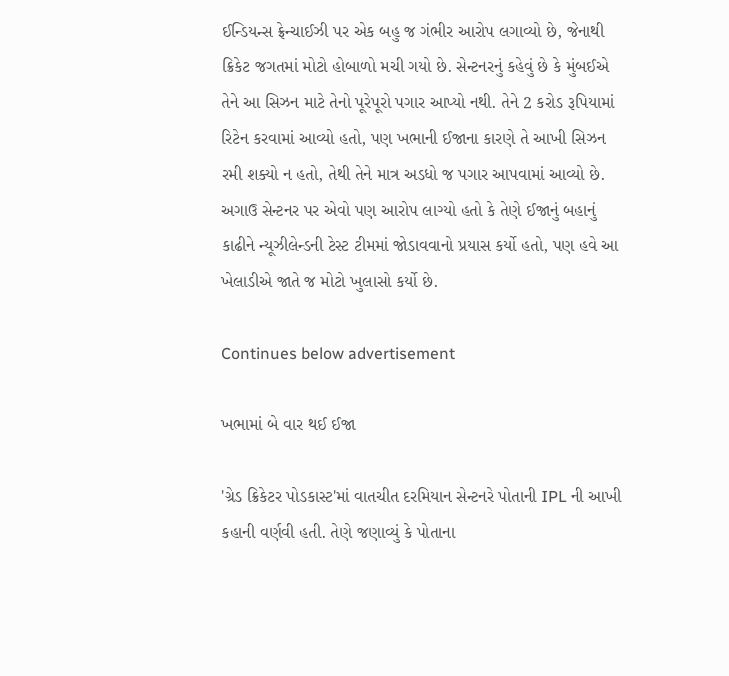ઈન્ડિયન્સ ફ્રેન્ચાઈઝી પર એક બહુ જ ગંભીર આરોપ લગાવ્યો છે, જેનાથી ક્રિકેટ જગતમાં મોટો હોબાળો મચી ગયો છે. સેન્ટનરનું કહેવું છે કે મુંબઈએ તેને આ સિઝન માટે તેનો પૂરેપૂરો પગાર આપ્યો નથી. તેને 2 કરોડ રૂપિયામાં રિટેન કરવામાં આવ્યો હતો, પણ ખભાની ઈજાના કારણે તે આખી સિઝન રમી શક્યો ન હતો, તેથી તેને માત્ર અડધો જ પગાર આપવામાં આવ્યો છે. અગાઉ સેન્ટનર પર એવો પણ આરોપ લાગ્યો હતો કે તેણે ઈજાનું બહાનું કાઢીને ન્યૂઝીલેન્ડની ટેસ્ટ ટીમમાં જોડાવવાનો પ્રયાસ કર્યો હતો, પણ હવે આ ખેલાડીએ જાતે જ મોટો ખુલાસો કર્યો છે.

Continues below advertisement

ખભામાં બે વાર થઈ ઈજા

'ગ્રેડ ક્રિકેટર પોડકાસ્ટ'માં વાતચીત દરમિયાન સેન્ટનરે પોતાની IPL ની આખી કહાની વર્ણવી હતી. તેણે જણાવ્યું કે પોતાના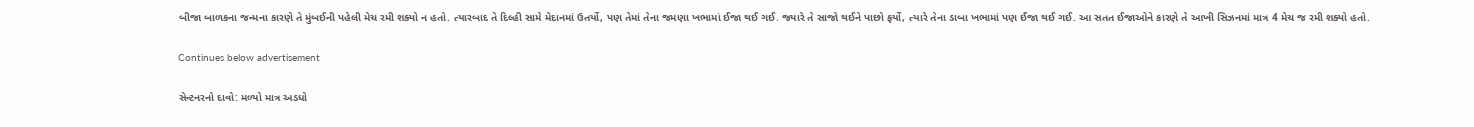બીજા બાળકના જન્મના કારણે તે મુંબઈની પહેલી મેચ રમી શક્યો ન હતો. ત્યારબાદ તે દિલ્હી સામે મેદાનમાં ઉતર્યો, પણ તેમાં તેના જમણા ખભામાં ઈજા થઈ ગઈ. જ્યારે તે સાજો થઈને પાછો ફર્યો, ત્યારે તેના ડાબા ખભામાં પણ ઈજા થઈ ગઈ. આ સતત ઈજાઓને કારણે તે આખી સિઝનમાં માત્ર 4 મેચ જ રમી શક્યો હતો.

Continues below advertisement

સેન્ટનરનો દાવો: મળ્યો માત્ર અડધો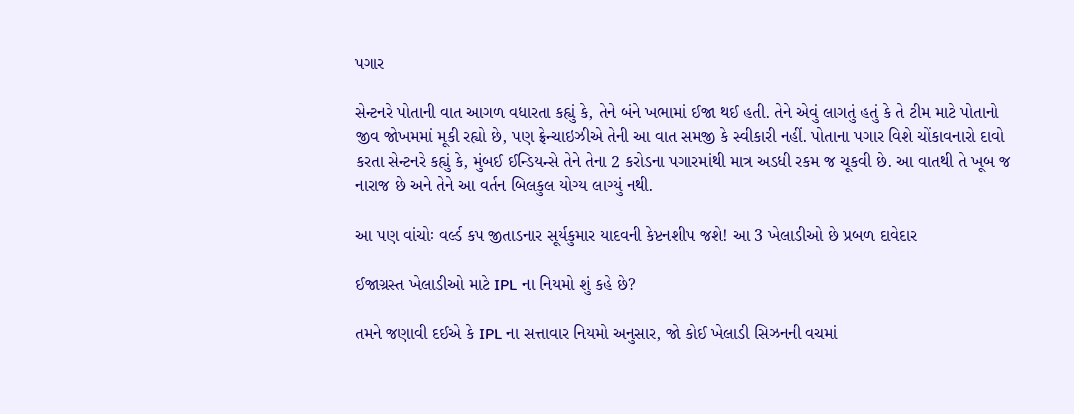પગાર

સેન્ટનરે પોતાની વાત આગળ વધારતા કહ્યું કે, તેને બંને ખભામાં ઈજા થઈ હતી. તેને એવું લાગતું હતું કે તે ટીમ માટે પોતાનો જીવ જોખમમાં મૂકી રહ્યો છે, પણ ફ્રેન્ચાઇઝીએ તેની આ વાત સમજી કે સ્વીકારી નહીં. પોતાના પગાર વિશે ચોંકાવનારો દાવો કરતા સેન્ટનરે કહ્યું કે, મુંબઈ ઈન્ડિયન્સે તેને તેના 2 કરોડના પગારમાંથી માત્ર અડધી રકમ જ ચૂકવી છે. આ વાતથી તે ખૂબ જ નારાજ છે અને તેને આ વર્તન બિલકુલ યોગ્ય લાગ્યું નથી.

આ પણ વાંચોઃ વર્લ્ડ કપ જીતાડનાર સૂર્યકુમાર યાદવની કેપ્ટનશીપ જશે! આ 3 ખેલાડીઓ છે પ્રબળ દાવેદાર

ઈજાગ્રસ્ત ખેલાડીઓ માટે IPL ના નિયમો શું કહે છે?

તમને જણાવી દઈએ કે IPL ના સત્તાવાર નિયમો અનુસાર, જો કોઈ ખેલાડી સિઝનની વચમાં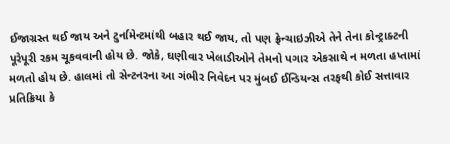ઈજાગ્રસ્ત થઈ જાય અને ટુર્નામેન્ટમાંથી બહાર થઈ જાય, તો પણ ફ્રેન્ચાઇઝીએ તેને તેના કોન્ટ્રાક્ટની પૂરેપૂરી રકમ ચૂકવવાની હોય છે. જોકે, ઘણીવાર ખેલાડીઓને તેમનો પગાર એકસાથે ન મળતા હપ્તામાં મળતો હોય છે. હાલમાં તો સેન્ટનરના આ ગંભીર નિવેદન પર મુંબઈ ઈન્ડિયન્સ તરફથી કોઈ સત્તાવાર પ્રતિક્રિયા કે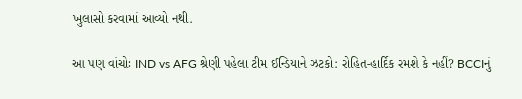ખુલાસો કરવામાં આવ્યો નથી.

આ પણ વાંચોઃ IND vs AFG શ્રેણી પહેલા ટીમ ઈન્ડિયાને ઝટકો: રોહિત-હાર્દિક રમશે કે નહીં? BCCIનું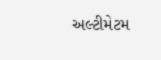અલ્ટીમેટમ